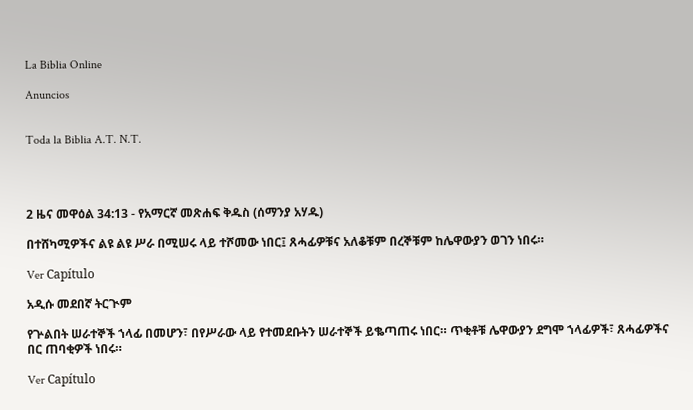La Biblia Online

Anuncios


Toda la Biblia A.T. N.T.




2 ዜና መዋዕል 34:13 - የአማርኛ መጽሐፍ ቅዱስ (ሰማንያ አሃዱ)

በተሸካሚዎችና ልዩ ልዩ ሥራ በሚሠሩ ላይ ተሾመው ነበር፤ ጸሓፊዎቹና አለቆቹም በረኞቹም ከሌዋውያን ወገን ነበሩ።

Ver Capítulo

አዲሱ መደበኛ ትርጒም

የጕልበት ሠራተኞች ኀላፊ በመሆን፣ በየሥራው ላይ የተመደቡትን ሠራተኞች ይቈጣጠሩ ነበር። ጥቂቶቹ ሌዋውያን ደግሞ ኀላፊዎች፣ ጸሓፊዎችና በር ጠባቂዎች ነበሩ።

Ver Capítulo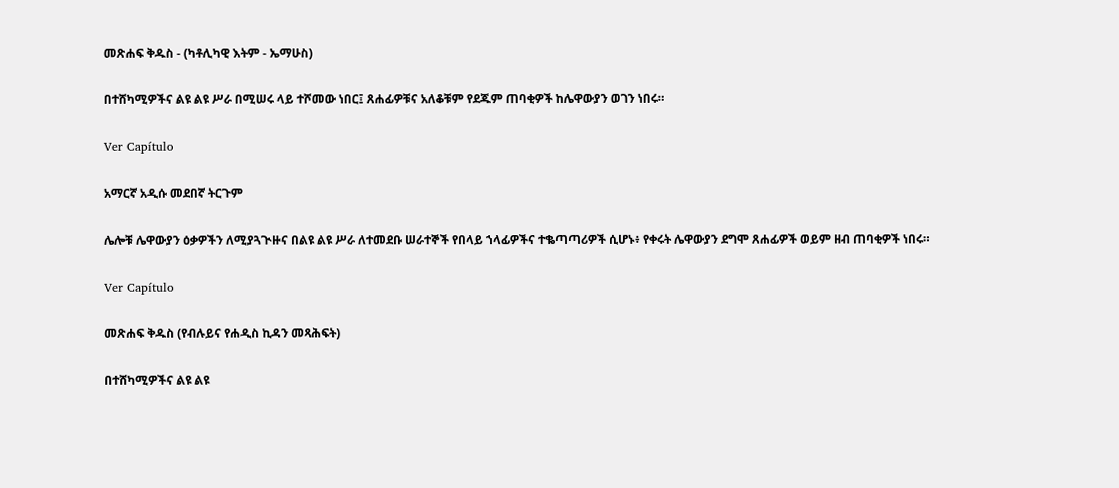መጽሐፍ ቅዱስ - (ካቶሊካዊ እትም - ኤማሁስ)

በተሸካሚዎችና ልዩ ልዩ ሥራ በሚሠሩ ላይ ተሾመው ነበር፤ ጸሐፊዎቹና አለቆቹም የደጁም ጠባቂዎች ከሌዋውያን ወገን ነበሩ።

Ver Capítulo

አማርኛ አዲሱ መደበኛ ትርጉም

ሌሎቹ ሌዋውያን ዕቃዎችን ለሚያጓጒዙና በልዩ ልዩ ሥራ ለተመደቡ ሠራተኞች የበላይ ኀላፊዎችና ተቈጣጣሪዎች ሲሆኑ፥ የቀሩት ሌዋውያን ደግሞ ጸሐፊዎች ወይም ዘብ ጠባቂዎች ነበሩ።

Ver Capítulo

መጽሐፍ ቅዱስ (የብሉይና የሐዲስ ኪዳን መጻሕፍት)

በተሸካሚዎችና ልዩ ልዩ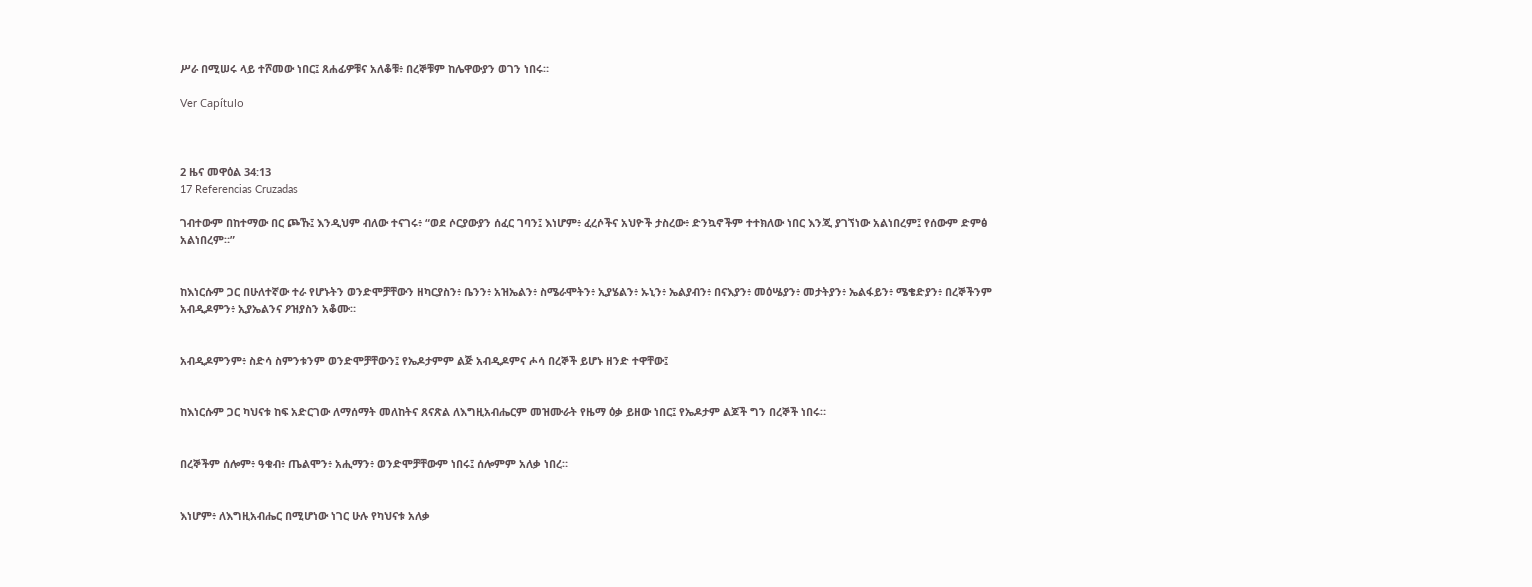ሥራ በሚሠሩ ላይ ተሾመው ነበር፤ ጸሐፊዎቹና አለቆቹ፥ በረኞቹም ከሌዋውያን ወገን ነበሩ።

Ver Capítulo



2 ዜና መዋዕል 34:13
17 Referencias Cruzadas

ገብተውም በከተማው በር ጮኹ፤ እንዲህም ብለው ተናገሩ፥ “ወደ ሶርያውያን ሰፈር ገባን፤ እነሆም፥ ፈረሶችና አህዮች ታስረው፥ ድንኳኖችም ተተክለው ነበር እንጂ ያገኘነው አልነበረም፤ የሰውም ድምፅ አልነበረም።”


ከእነርሱም ጋር በሁለተኛው ተራ የሆኑትን ወንድሞቻቸውን ዘካርያስን፥ ቤንን፥ አዝኤልን፥ ስሜራሞትን፥ ኢያሄልን፥ ኡኒን፥ ኤልያብን፥ በናእያን፥ መዕሤያን፥ መታትያን፥ ኤልፋይን፥ ሜቄድያን፥ በረኞችንም አብዲዶምን፥ ኢያኤልንና ዖዝያስን አቆሙ።


አብዲዶምንም፥ ስድሳ ስምንቱንም ወንድሞቻቸውን፤ የኤዶታምም ልጅ አብዲዶምና ሖሳ በረኞች ይሆኑ ዘንድ ተዋቸው፤


ከእነርሱም ጋር ካህናቱ ከፍ አድርገው ለማሰማት መለከትና ጸናጽል ለእግዚአብሔርም መዝሙራት የዜማ ዕቃ ይዘው ነበር፤ የኤዶታም ልጆች ግን በረኞች ነበሩ።


በረኞችም ሰሎም፥ ዓቁብ፥ ጤልሞን፥ አሒማን፥ ወንድሞቻቸውም ነበሩ፤ ሰሎምም አለቃ ነበረ።


እነሆም፥ ለእግዚአብሔር በሚሆነው ነገር ሁሉ የካህናቱ አለቃ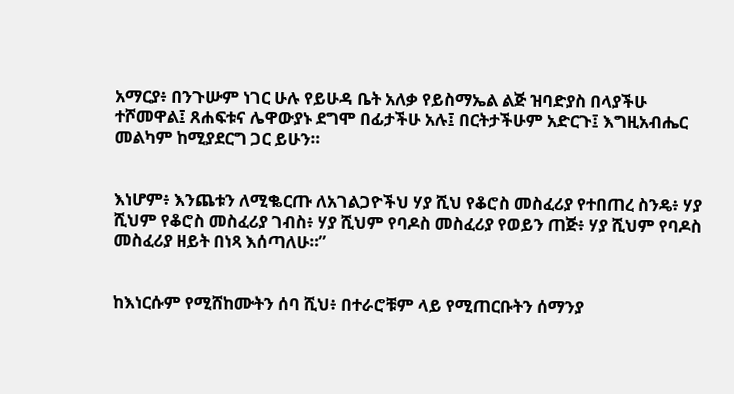አማርያ፥ በንጉሡም ነገር ሁሉ የይሁዳ ቤት አለቃ የይስማኤል ልጅ ዝባድያስ በላያችሁ ተሾመዋል፤ ጸሐፍቱና ሌዋውያኑ ደግሞ በፊታችሁ አሉ፤ በርትታችሁም አድርጉ፤ እግዚአብሔር መልካም ከሚያደርግ ጋር ይሁን።


እነሆም፥ እንጨቱን ለሚቈርጡ ለአገልጋዮችህ ሃያ ሺህ የቆሮስ መስፈሪያ የተበጠረ ስንዴ፥ ሃያ ሺህም የቆሮስ መስፈሪያ ገብስ፥ ሃያ ሺህም የባዶስ መስፈሪያ የወይን ጠጅ፥ ሃያ ሺህም የባዶስ መስፈሪያ ዘይት በነጻ እሰጣለሁ።”


ከእነርሱም የሚሸከሙትን ሰባ ሺህ፥ በተራሮቹም ላይ የሚጠርቡትን ሰማንያ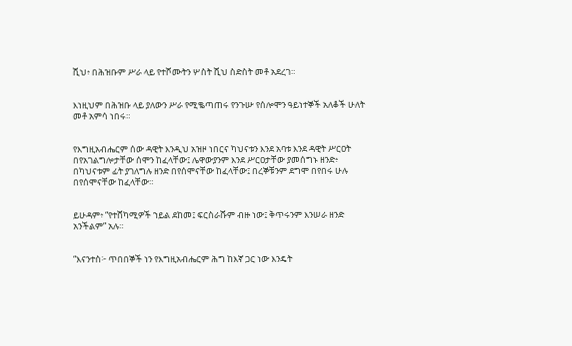ሺህ፥ በሕዝቡም ሥራ ላይ የተሾሙትን ሦስት ሺህ ስድስት መቶ አደረገ።


እነዚህም በሕዝቡ ላይ ያለውን ሥራ የሚቈጣጠሩ የንጉሡ የሰሎሞን ዓይነተኞች አለቆች ሁለት መቶ አምሳ ነበሩ።


የእግዚአብሔርም ሰው ዳዊት እንዲህ አዝዞ ነበርና ካህናቱን እንደ አባቱ እንደ ዳዊት ሥርዐት በየአገልግሎታቸው ሰሞን ከፈላቸው፤ ሌዋውያንም እንደ ሥርዐታቸው ያመሰግኑ ዘንድ፥ በካህናቱም ፊት ያገለግሉ ዘንድ በየሰሞናቸው ከፈላቸው፤ በረኞቹንም ደግሞ በየበሩ ሁሉ በየሰሞናቸው ከፈላቸው።


ይሁዳም፥ “የተሸካሚዎች ኀይል ደከመ፤ ፍርስራሹም ብዙ ነው፤ ቅጥሩንም እንሠራ ዘንድ አንችልም” አሉ።


“እናንተስ፦ ጥበበኞች ነን የእግዚአብሔርም ሕግ ከእኛ ጋር ነው እንዴት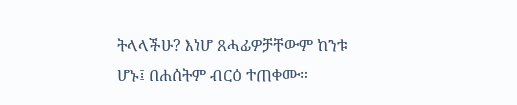ትላላችሁ? እነሆ ጸሓፊዎቻቸውም ከንቱ ሆኑ፤ በሐሰትም ብርዕ ተጠቀሙ።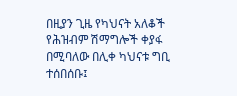በዚያን ጊዜ የካህናት አለቆች የሕዝብም ሽማግሎች ቀያፋ በሚባለው በሊቀ ካህናቱ ግቢ ተሰበሰቡ፤